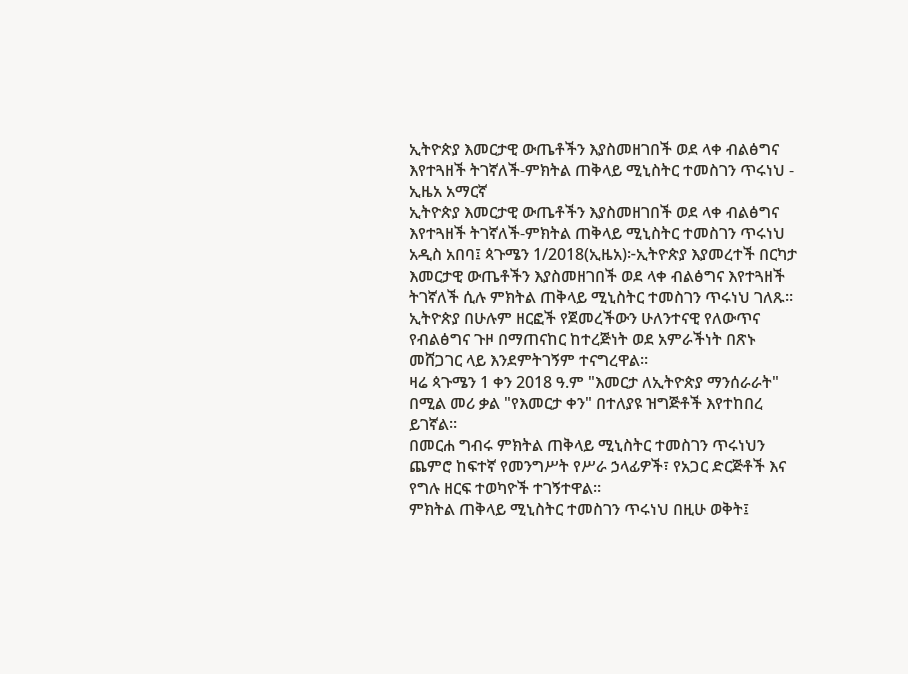ኢትዮጵያ እመርታዊ ውጤቶችን እያስመዘገበች ወደ ላቀ ብልፅግና እየተጓዘች ትገኛለች-ምክትል ጠቅላይ ሚኒስትር ተመስገን ጥሩነህ - ኢዜአ አማርኛ
ኢትዮጵያ እመርታዊ ውጤቶችን እያስመዘገበች ወደ ላቀ ብልፅግና እየተጓዘች ትገኛለች-ምክትል ጠቅላይ ሚኒስትር ተመስገን ጥሩነህ
አዲስ አበባ፤ ጳጉሜን 1/2018(ኢዜአ)፦ኢትዮጵያ እያመረተች በርካታ እመርታዊ ውጤቶችን እያስመዘገበች ወደ ላቀ ብልፅግና እየተጓዘች ትገኛለች ሲሉ ምክትል ጠቅላይ ሚኒስትር ተመስገን ጥሩነህ ገለጹ።
ኢትዮጵያ በሁሉም ዘርፎች የጀመረችውን ሁለንተናዊ የለውጥና የብልፅግና ጉዞ በማጠናከር ከተረጅነት ወደ አምራችነት በጽኑ መሸጋገር ላይ እንደምትገኝም ተናግረዋል።
ዛሬ ጳጉሜን 1 ቀን 2018 ዓ.ም "እመርታ ለኢትዮጵያ ማንሰራራት" በሚል መሪ ቃል "የእመርታ ቀን" በተለያዩ ዝግጅቶች እየተከበረ ይገኛል።
በመርሐ ግብሩ ምክትል ጠቅላይ ሚኒስትር ተመስገን ጥሩነህን ጨምሮ ከፍተኛ የመንግሥት የሥራ ኃላፊዎች፣ የአጋር ድርጅቶች እና የግሉ ዘርፍ ተወካዮች ተገኝተዋል።
ምክትል ጠቅላይ ሚኒስትር ተመስገን ጥሩነህ በዚሁ ወቅት፤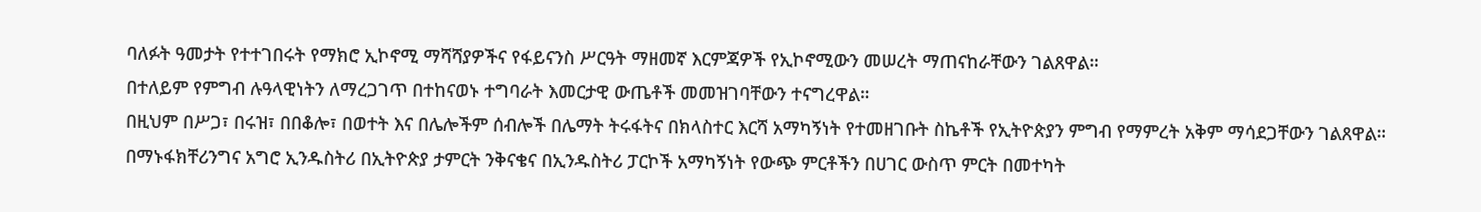ባለፉት ዓመታት የተተገበሩት የማክሮ ኢኮኖሚ ማሻሻያዎችና የፋይናንስ ሥርዓት ማዘመኛ እርምጃዎች የኢኮኖሚውን መሠረት ማጠናከራቸውን ገልጸዋል።
በተለይም የምግብ ሉዓላዊነትን ለማረጋገጥ በተከናወኑ ተግባራት እመርታዊ ውጤቶች መመዝገባቸውን ተናግረዋል።
በዚህም በሥጋ፣ በሩዝ፣ በበቆሎ፣ በወተት እና በሌሎችም ሰብሎች በሌማት ትሩፋትና በክላስተር እርሻ አማካኝነት የተመዘገቡት ስኬቶች የኢትዮጵያን ምግብ የማምረት አቅም ማሳደጋቸውን ገልጸዋል።
በማኑፋክቸሪንግና አግሮ ኢንዱስትሪ በኢትዮጵያ ታምርት ንቅናቄና በኢንዱስትሪ ፓርኮች አማካኝነት የውጭ ምርቶችን በሀገር ውስጥ ምርት በመተካት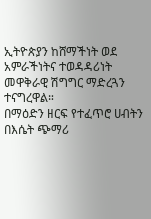ኢትዮጵያን ከሸማችነት ወደ አምራችነትና ተወዳዳሪነት መዋቅራዊ ሽግግር ማድረጓን ተናግረዋል።
በማዕድን ዘርፍ የተፈጥሮ ሀብትን በእሴት ጭማሪ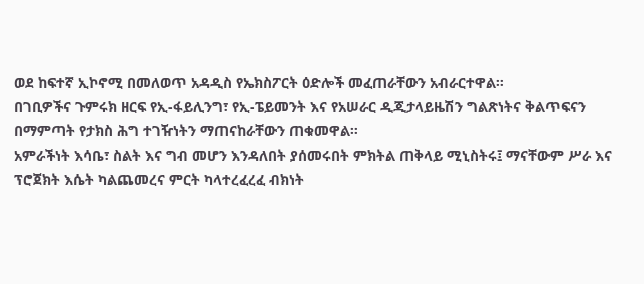ወደ ከፍተኛ ኢኮኖሚ በመለወጥ አዳዲስ የኤክስፖርት ዕድሎች መፈጠራቸውን አብራርተዋል።
በገቢዎችና ጉምሩክ ዘርፍ የኢ-ፋይሊንግ፣ የኢ-ፔይመንት እና የአሠራር ዲጂታላይዜሽን ግልጽነትና ቅልጥፍናን በማምጣት የታክስ ሕግ ተገዥነትን ማጠናከራቸውን ጠቁመዋል።
አምራችነት እሳቤ፣ ስልት እና ግብ መሆን እንዳለበት ያሰመሩበት ምክትል ጠቅላይ ሚኒስትሩ፤ ማናቸውም ሥራ እና ፕሮጀክት እሴት ካልጨመረና ምርት ካላተረፈረፈ ብክነት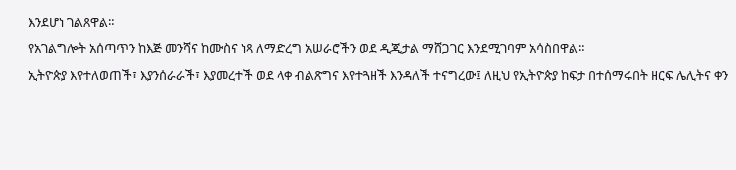እንደሆነ ገልጸዋል።
የአገልግሎት አሰጣጥን ከእጅ መንሻና ከሙስና ነጻ ለማድረግ አሠራሮችን ወደ ዲጂታል ማሸጋገር እንደሚገባም አሳስበዋል።
ኢትዮጵያ እየተለወጠች፣ እያንሰራራች፣ እያመረተች ወደ ላቀ ብልጽግና እየተጓዘች እንዳለች ተናግረው፤ ለዚህ የኢትዮጵያ ከፍታ በተሰማሩበት ዘርፍ ሌሊትና ቀን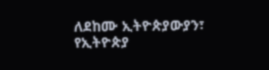ለደከሙ ኢትዮጵያውያን፣ የኢትዮጵያ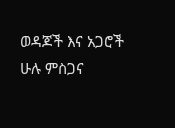ወዳጆች እና አጋሮች ሁሉ ምስጋና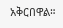አቅርበዋል።